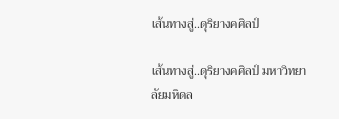เส้นทางสู่..ดุริยางคศิลป์

เส้นทางสู่..ดุริยางคศิลป์ มหาวิทยาลัยมหิดล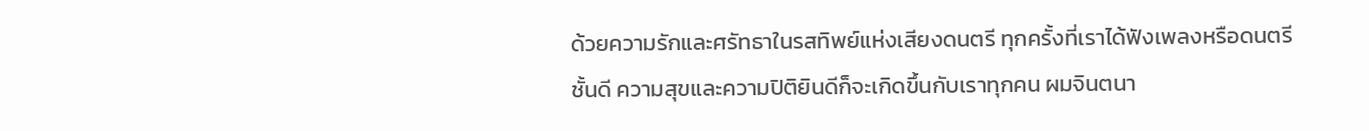ด้วยความรักและศรัทธาในรสทิพย์แห่งเสียงดนตรี ทุกครั้งที่เราได้ฟังเพลงหรือดนตรีชั้นดี ความสุขและความปิติยินดีก็จะเกิดขึ้นกับเราทุกคน ผมจินตนา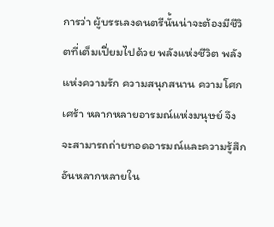การว่า ผู้บรรเลงดนตรีนั้นน่าจะต้องมีชีวิตที่เต็มเปี่ยมไปด้วย พลังแห่งชีวิต พลังแห่งความรัก ความสนุกสนาน ความโศกเศร้า หลากหลายอารมณ์แห่งมนุษย์ จึงจะสามารถถ่ายทอดอารมณ์และความรู้สึกอันหลากหลายใน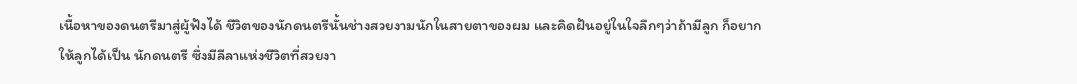เนื้อหาของดนตรีมาสู่ผู้ฟังได้ ชีวิตของนักดนตรีนั้นช่างสวยงามนักในสายตาของผม และคิดฝันอยู่ในใจลึกๆว่าถ้ามีลูก ก็อยากให้ลูกได้เป็น นักดนตรี ซึ่งมีลีลาแห่งชีวิตที่สวยงา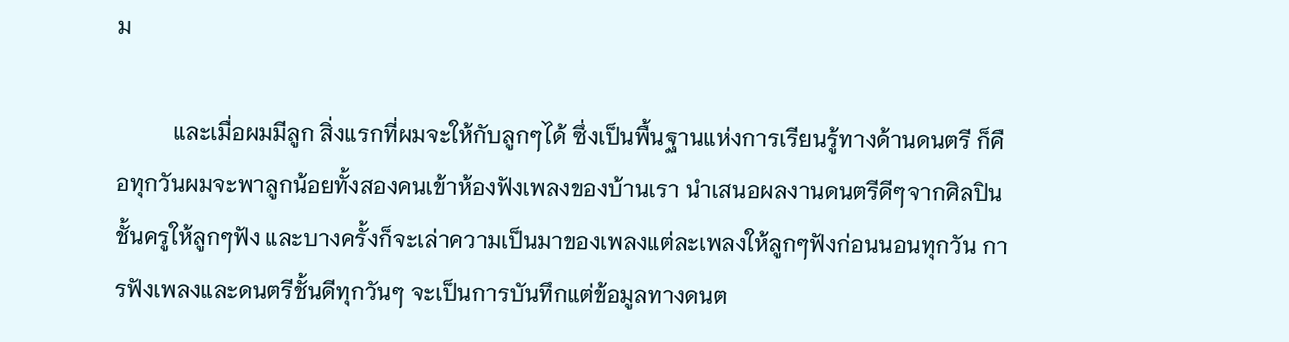ม

          และเมื่อผมมีลูก สิ่งแรกที่ผมจะให้กับลูกๆได้ ซึ่งเป็นพื้นฐานแห่งการเรียนรู้ทางด้านดนตรี ก็คือทุกวันผมจะพาลูกน้อยทั้งสองคนเข้าห้องฟังเพลงของบ้านเรา นำเสนอผลงานดนตรีดีๆจากศิลปินชั้นครูให้ลูกๆฟัง และบางครั้งก็จะเล่าความเป็นมาของเพลงแต่ละเพลงให้ลูกๆฟังก่อนนอนทุกวัน การฟังเพลงและดนตรีชั้นดีทุกวันๆ จะเป็นการบันทึกแต่ข้อมูลทางดนต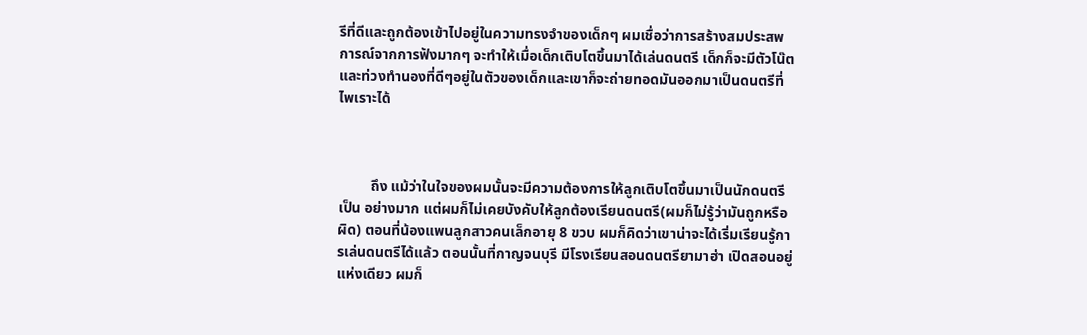รีที่ดีและถูกต้องเข้าไปอยู่ในความทรงจำของเด็กๆ ผมเชื่อว่าการสร้างสมประสพการณ์จากการฟังมากๆ จะทำให้เมื่อเด็กเติบโตขึ้นมาได้เล่นดนตรี เด็กก็จะมีตัวโน๊ตและท่วงทำนองที่ดีๆอยู่ในตัวของเด็กและเขาก็จะถ่ายทอดมันออกมาเป็นดนตรีที่ไพเราะได้



         ถึง แม้ว่าในใจของผมนั้นจะมีความต้องการให้ลูกเติบโตขึ้นมาเป็นนักดนตรีเป็น อย่างมาก แต่ผมก็ไม่เคยบังคับให้ลูกต้องเรียนดนตรี(ผมก็ไม่รู้ว่ามันถูกหรือผิด) ตอนที่น้องแพนลูกสาวคนเล็กอายุ 8 ขวบ ผมก็คิดว่าเขาน่าจะได้เริ่มเรียนรู้การเล่นดนตรีได้แล้ว ตอนนั้นที่กาญจนบุรี มีโรงเรียนสอนดนตรียามาฮ่า เปิดสอนอยู่แห่งเดียว ผมก็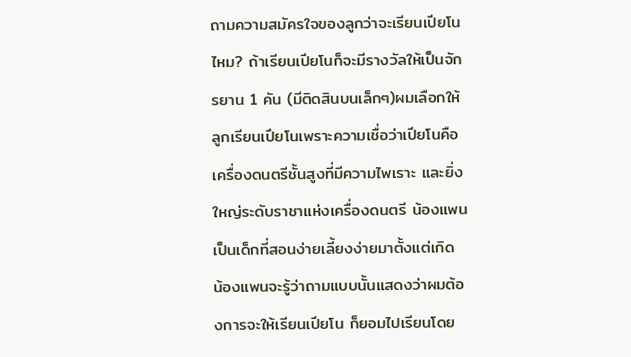ถามความสมัครใจของลูกว่าจะเรียนเปียโนไหม? ถ้าเรียนเปียโนก็จะมีรางวัลให้เป็นจักรยาน 1 คัน (มีติดสินบนเล็กๆ)ผมเลือกให้ลูกเรียนเปียโนเพราะความเชื่อว่าเปียโนคือ เครื่องดนตรีชั้นสูงที่มีความไพเราะ และยิ่งใหญ่ระดับราชาแห่งเครื่องดนตรี น้องแพนเป็นเด็กที่สอนง่ายเลี้ยงง่ายมาตั้งแต่เกิด น้องแพนจะรู้ว่าถามแบบนั้นแสดงว่าผมต้องการจะให้เรียนเปียโน ก็ยอมไปเรียนโดย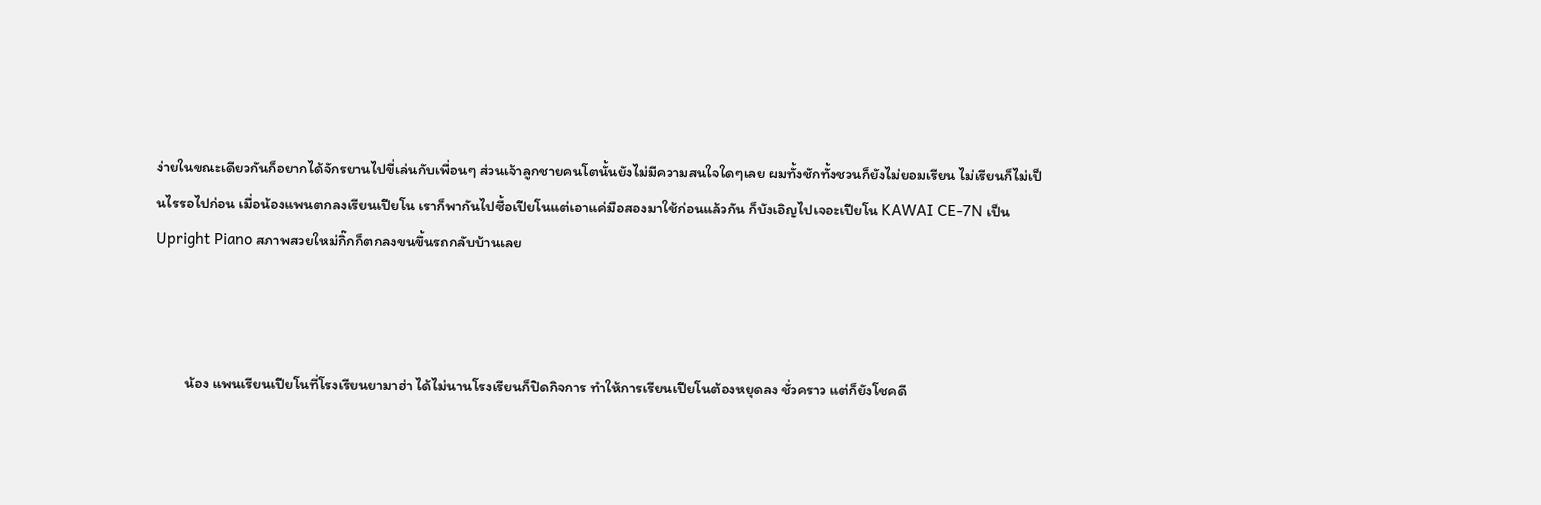ง่ายในขณะเดียวกันก็อยากได้จักรยานไปขี่เล่นกับเพื่อนๆ ส่วนเจ้าลูกชายคนโตนั้นยังไม่มีความสนใจใดๆเลย ผมทั้งชักทั้งชวนก็ยังไม่ยอมเรียน ไม่เรียนก็ไม่เป็นไรรอไปก่อน เมื่อน้องแพนตกลงเรียนเปียโน เราก็พากันไปซื้อเปียโนแต่เอาแค่มือสองมาใช้ก่อนแล้วกัน ก็บังเอิญไปเจอะเปียโน KAWAI CE-7N เป็น Upright Piano สภาพสวยใหม่กิ๊กก็ตกลงขนขึ้นรถกลับบ้านเลย



         น้อง แพนเรียนเปียโนที่โรงเรียนยามาฮ่า ได้ไม่นานโรงเรียนก็ปิดกิจการ ทำให้การเรียนเปียโนต้องหยุดลง ชั่วคราว แต่ก็ยังโชคดี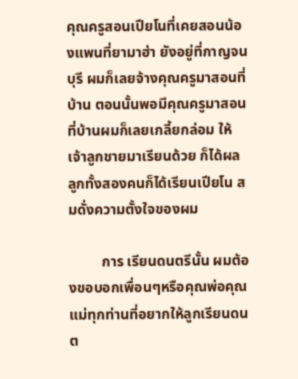คุณครูสอนเปียโนที่เคยสอนน้องแพนที่ยามาฮ่า ยังอยู่ที่กาญจนบุรี ผมก็เลยจ้างคุณครูมาสอนที่บ้าน ตอนนั้นพอมีคุณครูมาสอนที่บ้านผมก็เลยเกลี้ยกล่อม ให้เจ้าลูกชายมาเรียนด้วย ก็ได้ผล ลูกทั้งสองคนก็ได้เรียนเปียโน สมดั่งความตั้งใจของผม

         การ เรียนดนตรีนั้น ผมต้องขอบอกเพื่อนๆหรือคุณพ่อคุณแม่ทุกท่านที่อยากให้ลูกเรียนดนต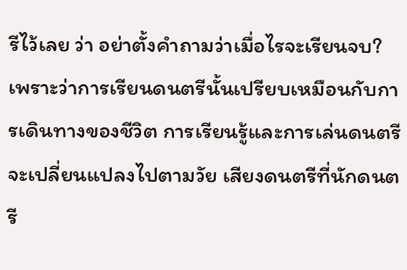รีไว้เลย ว่า อย่าตั้งคำถามว่าเมื่อไรจะเรียนจบ? เพราะว่าการเรียนดนตรีนั้นเปรียบเหมือนกับการเดินทางของชีวิต การเรียนรู้และการเล่นดนตรีจะเปลี่ยนแปลงไปตามวัย เสียงดนตรีที่นักดนตรี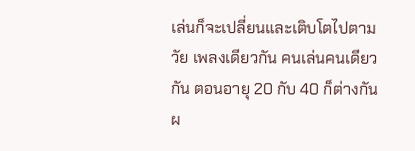เล่นก็จะเปลี่ยนและเติบโตไปตามวัย เพลงเดียวกัน คนเล่นคนเดียวกัน ตอนอายุ 20 กับ 40 ก็ต่างกัน ผ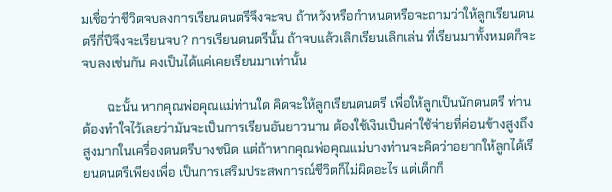มเชื่อว่าชีวิตจบลงการเรียนดนตรีจึงจะจบ ถ้าหวังหรือกำหนดหรือจะถามว่าให้ลูกเรียนดนตรีกี่ปีจึงจะเรียนจบ? การเรียนดนตรีนั้น ถ้าจบแล้วเลิกเรียนเลิกเล่น ที่เรียนมาทั้งหมดก็จะจบลงเช่นกัน คงเป็นได้แค่เคยเรียนมาเท่านั้น

        ฉะนั้น หากคุณพ่อคุณแม่ท่านใด คิดจะให้ลูกเรียนดนตรี เพื่อให้ลูกเป็นนักดนตรี ท่านต้องทำใจไว้เลยว่ามันจะเป็นการเรียนอันยาวนาน ต้องใช้เงินเป็นค่าใช้จ่ายที่ค่อนข้างสูงถึงสูงมากในเครื่องดนตรีบางชนิด แต่ถ้าหากคุณพ่อคุณแม่บางท่านจะคิดว่าอยากให้ลูกได้เรียนดนตรีเพียงเพื่อ เป็นการเสริมประสพการณ์ชีวิตก็ไม่ผิดอะไร แต่เด็กก็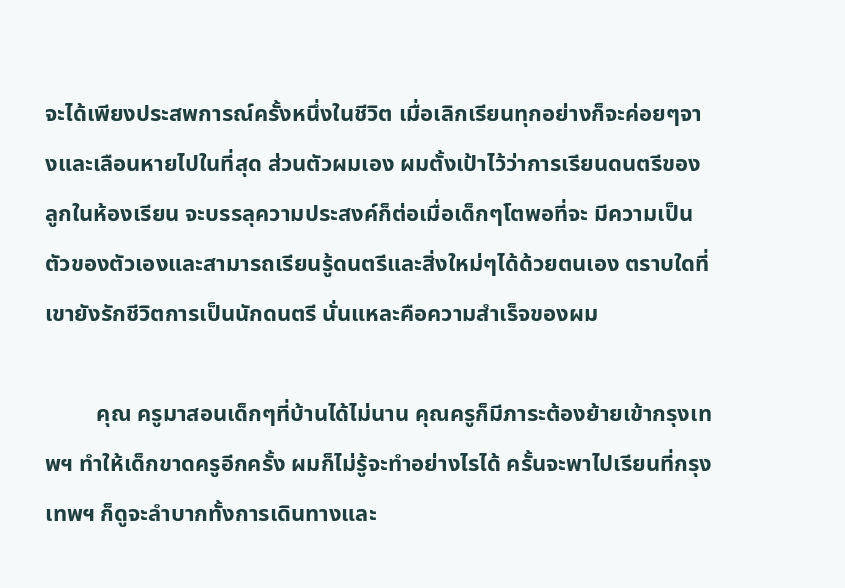จะได้เพียงประสพการณ์ครั้งหนึ่งในชีวิต เมื่อเลิกเรียนทุกอย่างก็จะค่อยๆจางและเลือนหายไปในที่สุด ส่วนตัวผมเอง ผมตั้งเป้าไว้ว่าการเรียนดนตรีของลูกในห้องเรียน จะบรรลุความประสงค์ก็ต่อเมื่อเด็กๆโตพอที่จะ มีความเป็นตัวของตัวเองและสามารถเรียนรู้ดนตรีและสิ่งใหม่ๆได้ด้วยตนเอง ตราบใดที่เขายังรักชีวิตการเป็นนักดนตรี นั่นแหละคือความสำเร็จของผม

         คุณ ครูมาสอนเด็กๆที่บ้านได้ไม่นาน คุณครูก็มีภาระต้องย้ายเข้ากรุงเทพฯ ทำให้เด็กขาดครูอีกครั้ง ผมก็ไม่รู้จะทำอย่างไรได้ ครั้นจะพาไปเรียนที่กรุงเทพฯ ก็ดูจะลำบากทั้งการเดินทางและ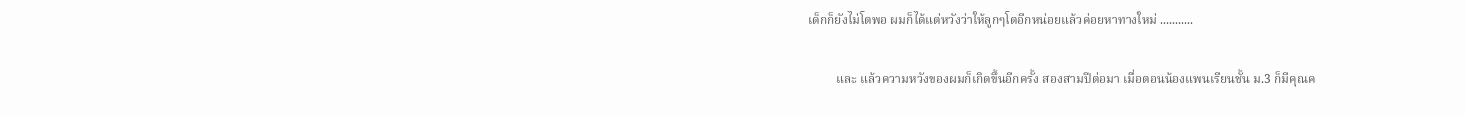เด็กก็ยังไม่โตพอ ผมก็ได้แต่หวังว่าให้ลูกๆโตอีกหน่อยแล้วค่อยหาทางใหม่ ...........

         และ แล้วความหวังของผมก็เกิดขึ้นอีกครั้ง สองสามปีต่อมา เมื่อตอนน้องแพนเรียนชั้น ม.3 ก็มีคุณค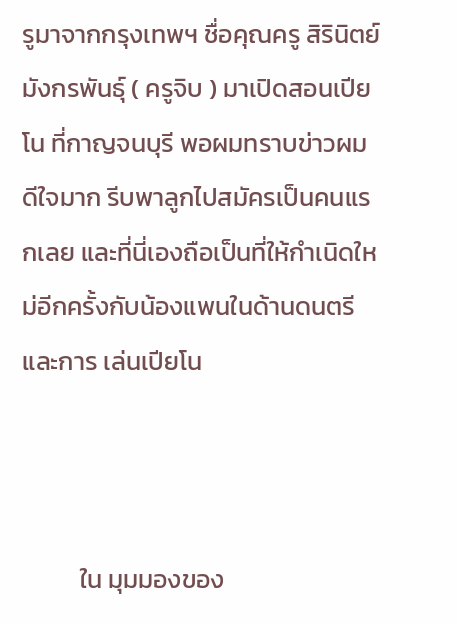รูมาจากกรุงเทพฯ ชื่อคุณครู สิรินิตย์ มังกรพันธุ์ ( ครูจิบ ) มาเปิดสอนเปียโน ที่กาญจนบุรี พอผมทราบข่าวผมดีใจมาก รีบพาลูกไปสมัครเป็นคนแรกเลย และที่นี่เองถือเป็นที่ให้กำเนิดใหม่อีกครั้งกับน้องแพนในด้านดนตรีและการ เล่นเปียโน



          ใน มุมมองของ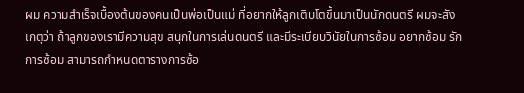ผม ความสำเร็จเบื้องต้นของคนเป็นพ่อเป็นแม่ ที่อยากให้ลูกเติบโตขึ้นมาเป็นนักดนตรี ผมจะสังเกตุว่า ถ้าลูกของเรามีความสุข สนุกในการเล่นดนตรี และมีระเบียบวินัยในการซ้อม อยากซ้อม รักการซ้อม สามารถกำหนดตารางการซ้อ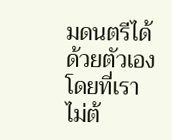มดนตรีได้ด้วยตัวเองโดยที่เราไม่ต้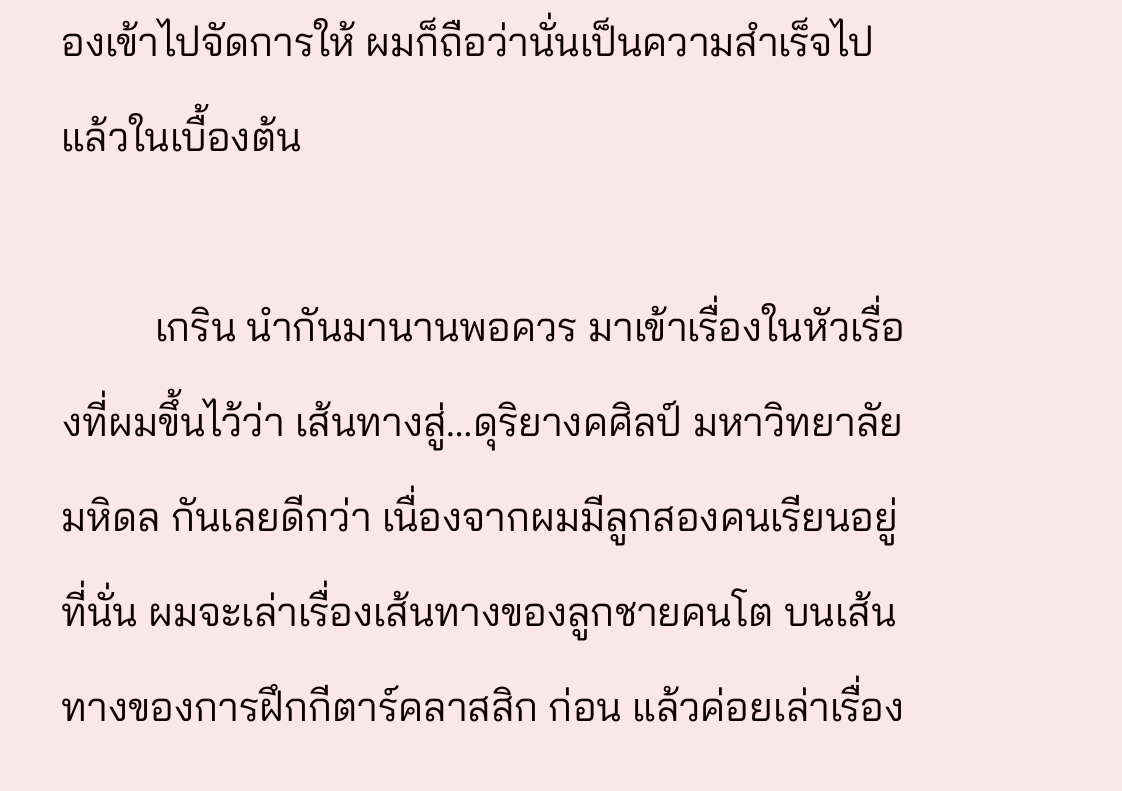องเข้าไปจัดการให้ ผมก็ถือว่านั่นเป็นความสำเร็จไปแล้วในเบื้องต้น

         เกริน นำกันมานานพอควร มาเข้าเรื่องในหัวเรื่องที่ผมขึ้นไว้ว่า เส้นทางสู่…ดุริยางคศิลป์ มหาวิทยาลัยมหิดล กันเลยดีกว่า เนื่องจากผมมีลูกสองคนเรียนอยู่ที่นั่น ผมจะเล่าเรื่องเส้นทางของลูกชายคนโต บนเส้นทางของการฝึกกีตาร์คลาสสิก ก่อน แล้วค่อยเล่าเรื่อง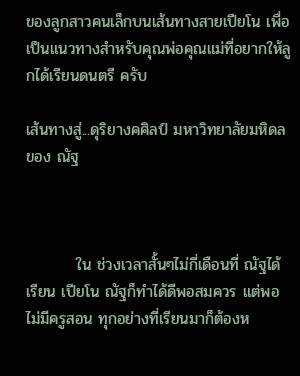ของลูกสาวคนเล็กบนเส้นทางสายเปียโน เพื่อเป็นแนวทางสำหรับคุณพ่อคุณแม่ที่อยากให้ลูกได้เรียนดนตรี ครับ

เส้นทางสู่...ดุริยางคศิลป์ มหาวิทยาลัยมหิดล ของ ณัฐ



         ใน ช่วงเวลาสั้นๆไม่กี่เดือนที่ ณัฐได้เรียน เปียโน ณัฐก็ทำได้ดีพอสมควร แต่พอไม่มีครูสอน ทุกอย่างที่เรียนมาก็ต้องห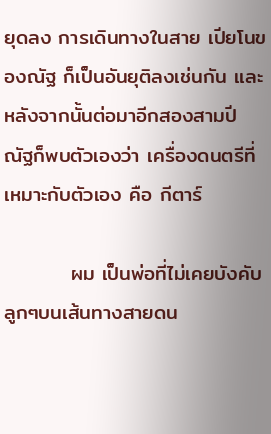ยุดลง การเดินทางในสาย เปียโนของณัฐ ก็เป็นอันยุติลงเช่นกัน และหลังจากนั้นต่อมาอีกสองสามปี ณัฐก็พบตัวเองว่า เครื่องดนตรีที่เหมาะกับตัวเอง คือ กีตาร์

         ผม เป็นพ่อที่ไม่เคยบังคับลูกๆบนเส้นทางสายดน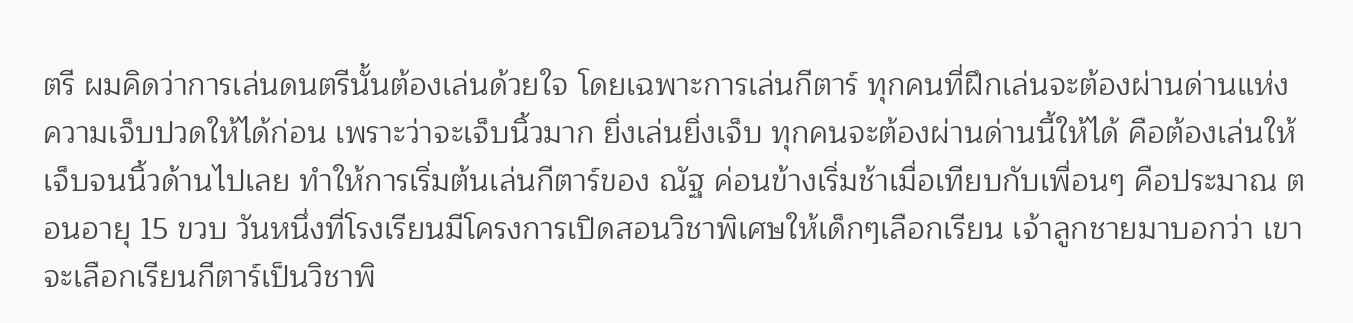ตรี ผมคิดว่าการเล่นดนตรีนั้นต้องเล่นด้วยใจ โดยเฉพาะการเล่นกีตาร์ ทุกคนที่ฝึกเล่นจะต้องผ่านด่านแห่งความเจ็บปวดให้ได้ก่อน เพราะว่าจะเจ็บนิ้วมาก ยิ่งเล่นยิ่งเจ็บ ทุกคนจะต้องผ่านด่านนี้ให้ได้ คือต้องเล่นให้เจ็บจนนิ้วด้านไปเลย ทำให้การเริ่มต้นเล่นกีตาร์ของ ณัฐ ค่อนข้างเริ่มช้าเมื่อเทียบกับเพื่อนๆ คือประมาณ ตอนอายุ 15 ขวบ วันหนึ่งที่โรงเรียนมีโครงการเปิดสอนวิชาพิเศษให้เด็กๆเลือกเรียน เจ้าลูกชายมาบอกว่า เขาจะเลือกเรียนกีตาร์เป็นวิชาพิ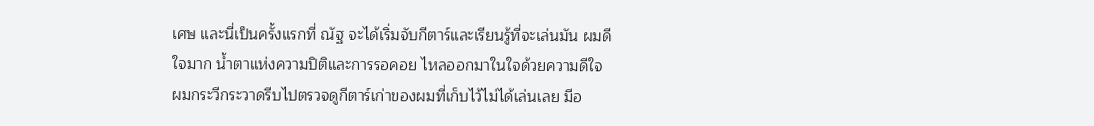เศษ และนี่เป็นครั้งแรกที่ ณัฐ จะได้เริ่มจับกีตาร์และเรียนรู้ที่จะเล่นมัน ผมดีใจมาก น้ำตาแห่งความปิติและการรอคอย ไหลออกมาในใจด้วยความดีใจ ผมกระวีกระวาดรีบไปตรวจดูกีตาร์เก่าของผมที่เก็บไว้ไม่ได้เล่นเลย มีอ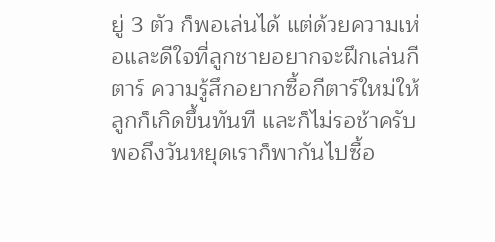ยู่ 3 ตัว ก็พอเล่นได้ แต่ด้วยความเห่อและดีใจที่ลูกชายอยากจะฝึกเล่นกีตาร์ ความรู้สึกอยากซื้อกีตาร์ใหม่ให้ลูกก็เกิดขึ้นทันที และก็ไม่รอช้าครับ พอถึงวันหยุดเราก็พากันไปซื้อ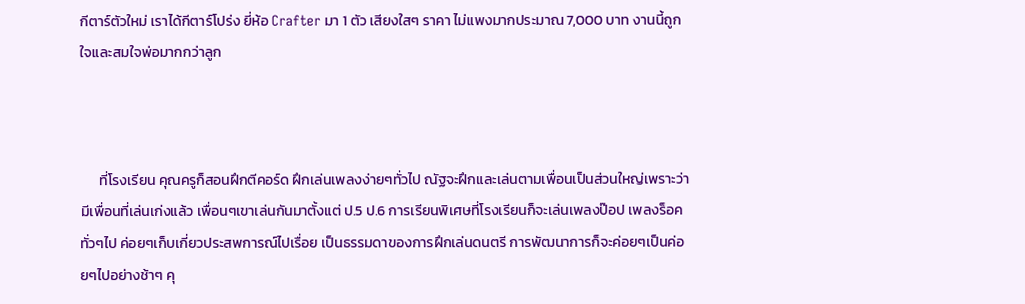กีตาร์ตัวใหม่ เราได้กีตาร์โปร่ง ยี่ห้อ Crafter มา 1 ตัว เสียงใสๆ ราคา ไม่แพงมากประมาณ 7,000 บาท งานนี้ถูกใจและสมใจพ่อมากกว่าลูก



      ที่โรงเรียน คุณครูก็สอนฝึกตีคอร์ด ฝึกเล่นเพลงง่ายๆทั่วไป ณัฐจะฝึกและเล่นตามเพื่อนเป็นส่วนใหญ่เพราะว่ามีเพื่อนที่เล่นเก่งแล้ว เพื่อนๆเขาเล่นกันมาตั้งแต่ ป.5 ป.6 การเรียนพิเศษที่โรงเรียนก็จะเล่นเพลงป๊อป เพลงร็อค ทั่วๆไป ค่อยๆเก็บเกี่ยวประสพการณ์ไปเรื่อย เป็นธรรมดาของการฝึกเล่นดนตรี การพัฒนาการก็จะค่อยๆเป็นค่อยๆไปอย่างช้าๆ คุ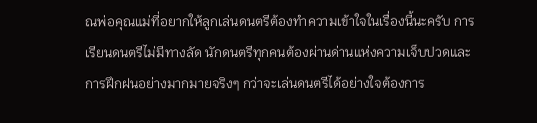ณพ่อคุณแม่ที่อยากให้ลูกเล่นดนตรีต้องทำความเข้าใจในเรื่องนี้นะครับ การเรียนดนตรีไม่มีทางลัด นักดนตรีทุกคนต้องผ่านด่านแห่งความเจ็บปวดและการฝึกฝนอย่างมากมายจริงๆ กว่าจะเล่นดนตรีได้อย่างใจต้องการ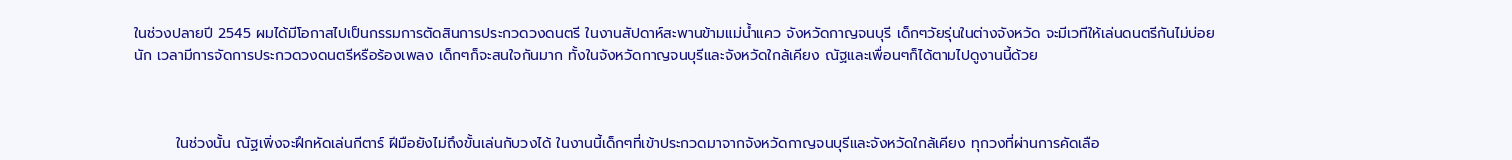ในช่วงปลายปี 2545 ผมได้มีโอกาสไปเป็นกรรมการตัดสินการประกวดวงดนตรี ในงานสัปดาห์สะพานข้ามแม่น้ำแคว จังหวัดกาญจนบุรี เด็กๆวัยรุ่นในต่างจังหวัด จะมีเวทีให้เล่นดนตรีกันไม่บ่อยนัก เวลามีการจัดการประกวดวงดนตรีหรือร้องเพลง เด็กๆก็จะสนใจกันมาก ทั้งในจังหวัดกาญจนบุรีและจังหวัดใกล้เคียง ณัฐและเพื่อนๆก็ได้ตามไปดูงานนี้ด้วย



        ในช่วงนั้น ณัฐเพิ่งจะฝึกหัดเล่นกีตาร์ ฝีมือยังไม่ถึงขั้นเล่นกับวงได้ ในงานนี้เด็กๆที่เข้าประกวดมาจากจังหวัดกาญจนบุรีและจังหวัดใกล้เคียง ทุกวงที่ผ่านการคัดเลือ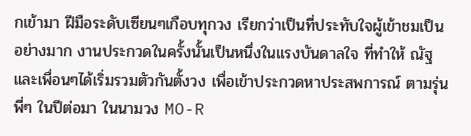กเข้ามา ฝีมือระดับเซียนๆเกือบทุกวง เรียกว่าเป็นที่ประทับใจผู้เข้าชมเป็นอย่างมาก งานประกวดในครั้งนั้นเป็นหนึ่งในแรงบันดาลใจ ที่ทำให้ ณัฐและเพื่อนๆได้เริ่มรวมตัวกันตั้งวง เพื่อเข้าประกวดหาประสพการณ์ ตามรุ่นพี่ๆ ในปีต่อมา ในนามวง MO-R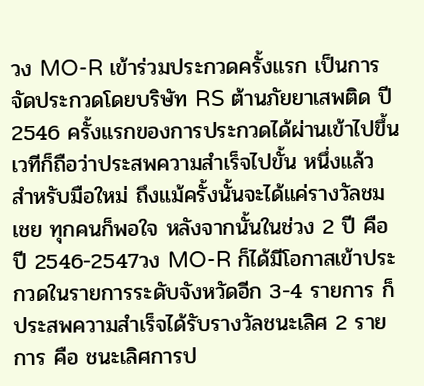วง MO-R เข้าร่วมประกวดครั้งแรก เป็นการจัดประกวดโดยบริษัท RS ต้านภัยยาเสพติด ปี2546 ครั้งแรกของการประกวดได้ผ่านเข้าไปขึ้นเวทีก็ถือว่าประสพความสำเร็จไปขั้น หนึ่งแล้ว สำหรับมือใหม่ ถึงแม้ครั้งนั้นจะได้แค่รางวัลชมเชย ทุกคนก็พอใจ หลังจากนั้นในช่วง 2 ปี คือ ปี 2546-2547วง MO-R ก็ได้มีโอกาสเข้าประกวดในรายการระดับจังหวัดอีก 3-4 รายการ ก็ประสพความสำเร็จได้รับรางวัลชนะเลิศ 2 รายการ คือ ชนะเลิศการป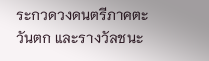ระกวดวงดนตรีภาคตะวันตก และรางวัลชนะ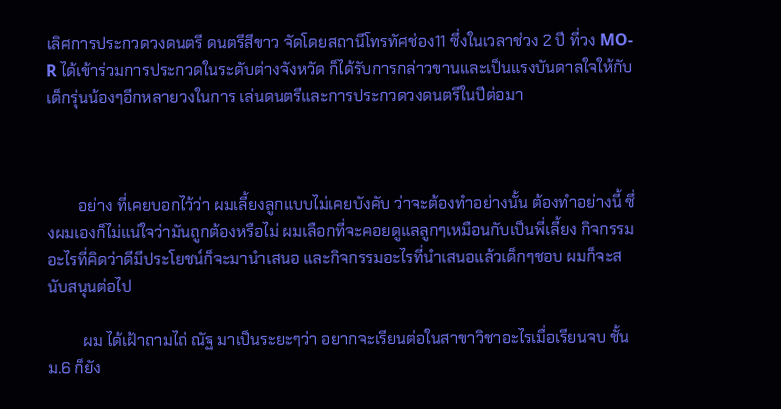เลิศการประกวดวงดนตรี ดนตรีสีขาว จัดโดยสถานีโทรทัศช่อง11 ซึ่งในเวลาช่วง 2 ปี ที่วง MO-R ได้เข้าร่วมการประกวดในระดับต่างจังหวัด ก็ได้รับการกล่าวขานและเป็นแรงบันดาลใจให้กับเด็กรุ่นน้องๆอีกหลายวงในการ เล่นดนตรีและการประกวดวงดนตรีในปีต่อมา



        อย่าง ที่เคยบอกไว้ว่า ผมเลี้ยงลูกแบบไม่เคยบังคับ ว่าจะต้องทำอย่างนั้น ต้องทำอย่างนี้ ซึ่งผมเองก็ไม่แน่ใจว่ามันถูกต้องหรือไม่ ผมเลือกที่จะคอยดูแลลูกๆเหมือนกับเป็นพี่เลี้ยง กิจกรรมอะไรที่คิดว่าดีมีประโยชน์ก็จะมานำเสนอ และกิจกรรมอะไรที่นำเสนอแล้วเด็กๆชอบ ผมก็จะสนับสนุนต่อไป

         ผม ได้เฝ้าถามไถ่ ณัฐ มาเป็นระยะๆว่า อยากจะเรียนต่อในสาขาวิชาอะไรเมื่อเรียนจบ ชั้น ม.6 ก็ยัง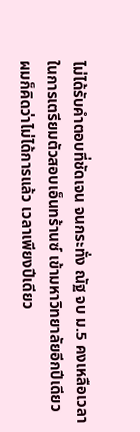ไม่ได้รับคำตอบที่ชัดเจน จนกระทั่ง ณัฐ จบ ม.5 คงเหลือเวลาในการเตรียมตัวสอบเอ็นทร้านซ์ เข้ามหาวิทยาลัยอีกปีเดียว ผมก็คิดว่าไม่ได้การแล้ว เวลาเพียงปีเดียว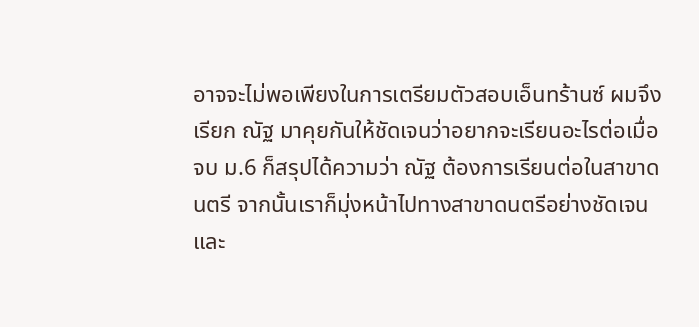อาจจะไม่พอเพียงในการเตรียมตัวสอบเอ็นทร้านซ์ ผมจึงเรียก ณัฐ มาคุยกันให้ชัดเจนว่าอยากจะเรียนอะไรต่อเมื่อจบ ม.6 ก็สรุปได้ความว่า ณัฐ ต้องการเรียนต่อในสาขาดนตรี จากนั้นเราก็มุ่งหน้าไปทางสาขาดนตรีอย่างชัดเจนและ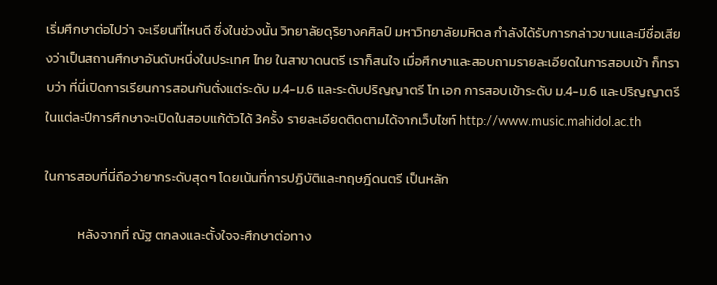เริ่มศึกษาต่อไปว่า จะเรียนที่ไหนดี ซึ่งในช่วงนั้น วิทยาลัยดุริยางคศิลป์ มหาวิทยาลัยมหิดล กำลังได้รับการกล่าวขานและมีชื่อเสียงว่าเป็นสถานศึกษาอันดับหนึ่งในประเทศ ไทย ในสาขาดนตรี เราก็สนใจ เมื่อศึกษาและสอบถามรายละเอียดในการสอบเข้า ก็ทราบว่า ที่นี่เปิดการเรียนการสอนกันตั่งแต่ระดับ ม.4-ม.6 และระดับปริญญาตรี โท เอก การสอบเข้าระดับ ม.4-ม.6 และปริญญาตรี ในแต่ละปีการศึกษาจะเปิดในสอบแก้ตัวได้ 3ครั้ง รายละเอียดติดตามได้จากเว็บไซท์ http://www.music.mahidol.ac.th

ในการสอบที่นี่ถือว่ายากระดับสุดๆ โดยเน้นที่การปฏิบัติและทฤษฎีดนตรี เป็นหลัก

           หลังจากที่ ณัฐ ตกลงและตั้งใจจะศึกษาต่อทาง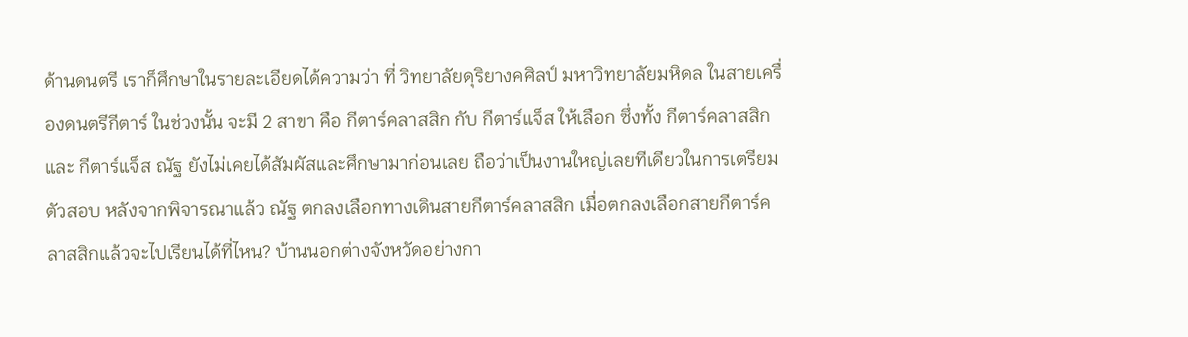ด้านดนตรี เราก็ศึกษาในรายละเอียดได้ความว่า ที่ วิทยาลัยดุริยางคศิลป์ มหาวิทยาลัยมหิดล ในสายเครื่องดนตรีกีตาร์ ในช่วงนั้น จะมี 2 สาขา คือ กีตาร์คลาสสิก กับ กีตาร์แจ็ส ให้เลือก ซึ่งทั้ง กีตาร์คลาสสิก และ กีตาร์แจ็ส ณัฐ ยังไม่เคยได้สัมผัสและศึกษามาก่อนเลย ถือว่าเป็นงานใหญ่เลยทีเดียวในการเตรียมตัวสอบ หลังจากพิจารณาแล้ว ณัฐ ตกลงเลือกทางเดินสายกีตาร์คลาสสิก เมื่อตกลงเลือกสายกีตาร์คลาสสิกแล้วจะไปเรียนได้ที่ไหน? บ้านนอกต่างจังหวัดอย่างกา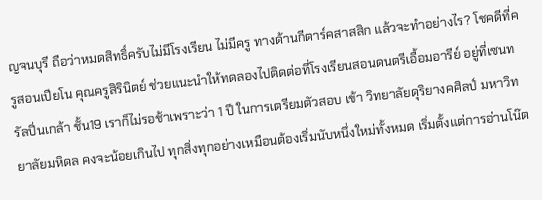ญจนบุรี ถือว่าหมดสิทธิ์ครับไม่มีโรงเรียน ไม่มีครู ทางด้านกีตาร์คสาสสิก แล้วจะทำอย่างไร? โชคดีที่ครูสอนเปียโน คุณครูสิรินิตย์ ช่วยแนะนำให้ทดลองไปติดต่อที่โรงเรียนสอนดนตรีเอื้อมอารีย์ อยู่ที่เซนทรัลปิ่นเกล้า ชั้น19 เราก็ไม่รอช้าเพราะว่า 1 ปี ในการเตรียมตัวสอบ เข้า วิทยาลัยดุริยางคศิลป์ มหาวิทยาลัยมหิดล คงจะน้อยเกินไป ทุกสิ่งทุกอย่างเหมือนต้องเริ่มนับหนึ่งใหม่ทั้งหมด เริ่มตั้งแต่การอ่านโน๊ต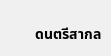ดนตรีสากล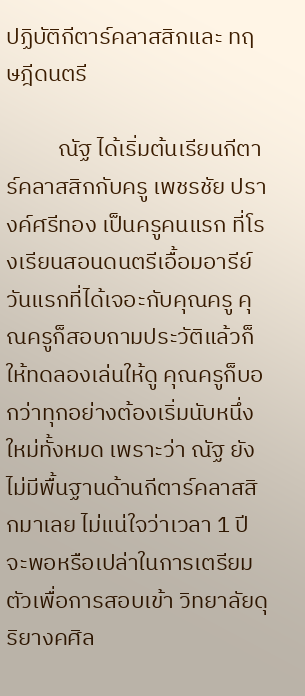ปฏิบัติกีตาร์คลาสสิกและ ทฤษฎีดนตรี

          ณัฐ ได้เริ่มต้นเรียนกีตาร์คลาสสิกกับครู เพชรชัย ปรางค์ศรีทอง เป็นครูคนแรก ที่โรงเรียนสอนดนตรีเอื้อมอารีย์  วันแรกที่ได้เจอะกับคุณครู คุณครูก็สอบถามประวัติแล้วก็ให้ทดลองเล่นให้ดู คุณครูก็บอกว่าทุกอย่างต้องเริ่มนับหนึ่งใหม่ทั้งหมด เพราะว่า ณัฐ ยังไม่มีพื้นฐานด้านกีตาร์คลาสสิกมาเลย ไม่แน่ใจว่าเวลา 1 ปี จะพอหรือเปล่าในการเตรียมตัวเพื่อการสอบเข้า วิทยาลัยดุริยางคศิล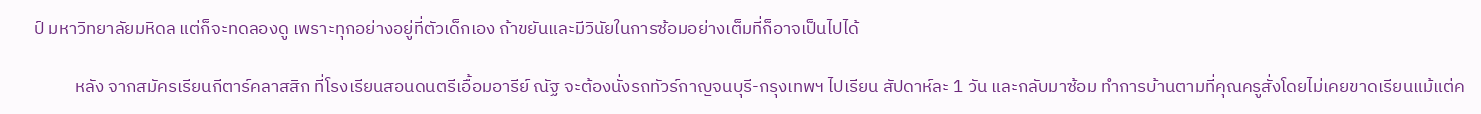ป์ มหาวิทยาลัยมหิดล แต่ก็จะทดลองดู เพราะทุกอย่างอยู่ที่ตัวเด็กเอง ถ้าขยันและมีวินัยในการซ้อมอย่างเต็มที่ก็อาจเป็นไปได้

          หลัง จากสมัครเรียนกีตาร์คลาสสิก ที่โรงเรียนสอนดนตรีเอื้อมอารีย์ ณัฐ จะต้องนั่งรถทัวร์กาญจนบุรี-กรุงเทพฯ ไปเรียน สัปดาห์ละ 1 วัน และกลับมาซ้อม ทำการบ้านตามที่คุณครูสั่งโดยไม่เคยขาดเรียนแม้แต่ค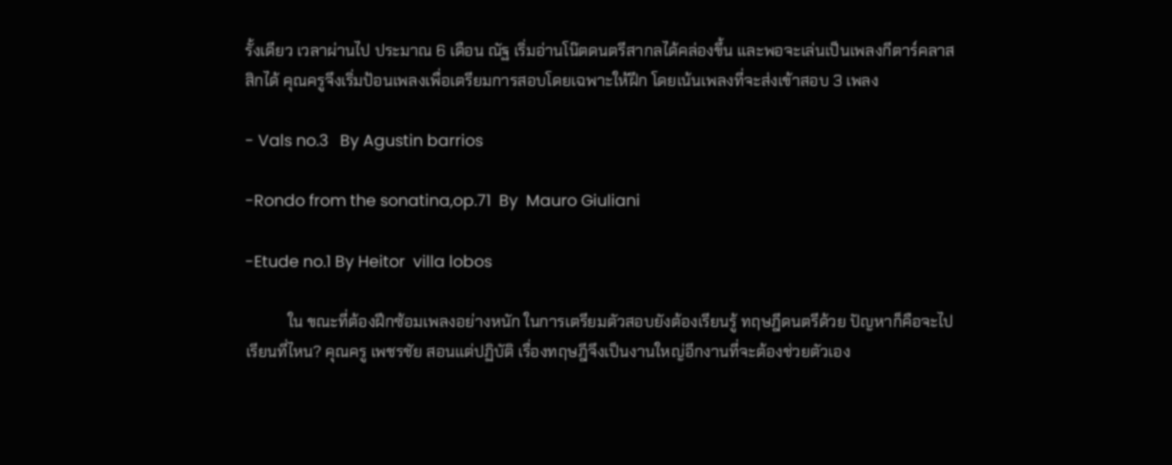รั้งเดียว เวลาผ่านไป ประมาณ 6 เดือน ณัฐ เริ่มอ่านโน๊ตดนตรีสากลได้คล่องขึ้น และพอจะเล่นเป็นเพลงกีตาร์คลาสสิกได้ คุณครูจึงเริ่มป้อนเพลงเพื่อเตรียมการสอบโดยเฉพาะให้ฝึก โดยเน้นเพลงที่จะส่งเข้าสอบ 3 เพลง

- Vals no.3   By Agustin barrios

-Rondo from the sonatina,op.71  By  Mauro Giuliani

-Etude no.1 By Heitor  villa lobos

           ใน ขณะที่ต้องฝึกซ้อมเพลงอย่างหนัก ในการเตรียมตัวสอบยังต้องเรียนรู้ ทฤษฎีดนตรีด้วย ปัญหาก็คือจะไปเรียนที่ไหน? คุณครู เพชรชัย สอนแต่ปฏิบัติ เรื่องทฤษฎีจึงเป็นงานใหญ่อีกงานที่จะต้องช่วยตัวเอง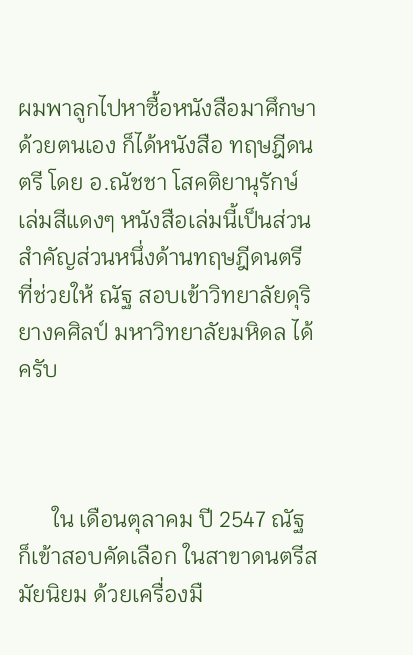ผมพาลูกไปหาซื้อหนังสือมาศึกษาด้วยตนเอง ก็ได้หนังสือ ทฤษฎีดนตรี โดย อ.ณัชชา โสคติยานุรักษ์ เล่มสีแดงๆ หนังสือเล่มนี้เป็นส่วนสำคัญส่วนหนึ่งด้านทฤษฎีดนตรี ที่ช่วยให้ ณัฐ สอบเข้าวิทยาลัยดุริยางคศิลป์ มหาวิทยาลัยมหิดล ได้ครับ



      ใน เดือนตุลาคม ปี 2547 ณัฐ ก็เข้าสอบคัดเลือก ในสาขาดนตรีสมัยนิยม ด้วยเครื่องมื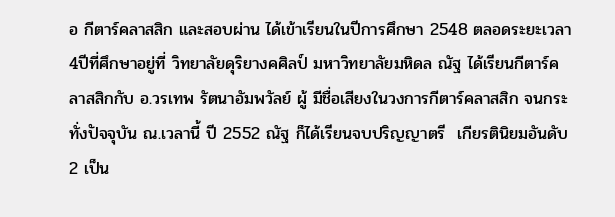อ กีตาร์คลาสสิก และสอบผ่าน ได้เข้าเรียนในปีการศึกษา 2548 ตลอดระยะเวลา4ปีที่ศึกษาอยู่ที่ วิทยาลัยดุริยางคศิลป์ มหาวิทยาลัยมหิดล ณัฐ ได้เรียนกีตาร์คลาสสิกกับ อ.วรเทพ รัตนาอัมพวัลย์ ผู้ มีชื่อเสียงในวงการกีตาร์คลาสสิก จนกระทั่งปัจจุบัน ณ.เวลานี้ ปี 2552 ณัฐ ก็ได้เรียนจบปริญญาตรี  เกียรตินิยมอันดับ2 เป็น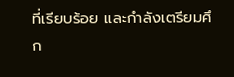ที่เรียบร้อย และกำลังเตรียมศึก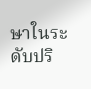ษาในระดับปริ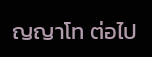ญญาโท ต่อไป